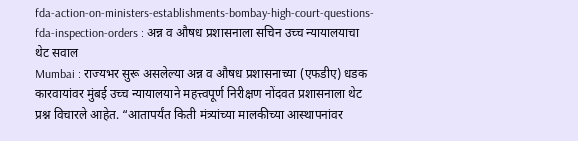fda-action-on-ministers-establishments-bombay-high-court-questions-fda-inspection-orders : अन्न व औषध प्रशासनाला सचिन उच्च न्यायालयाचा थेट सवाल
Mumbai : राज्यभर सुरू असलेल्या अन्न व औषध प्रशासनाच्या (एफडीए) धडक कारवायांवर मुंबई उच्च न्यायालयाने महत्त्वपूर्ण निरीक्षण नोंदवत प्रशासनाला थेट प्रश्न विचारले आहेत. “आतापर्यंत किती मंत्र्यांच्या मालकीच्या आस्थापनांवर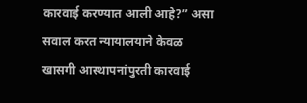कारवाई करण्यात आली आहे?” असा सवाल करत न्यायालयाने केवळ खासगी आस्थापनांपुरती कारवाई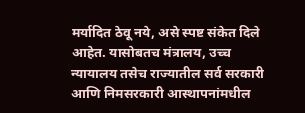मर्यादित ठेवू नये, असे स्पष्ट संकेत दिले आहेत. यासोबतच मंत्रालय, उच्च न्यायालय तसेच राज्यातील सर्व सरकारी आणि निमसरकारी आस्थापनांमधील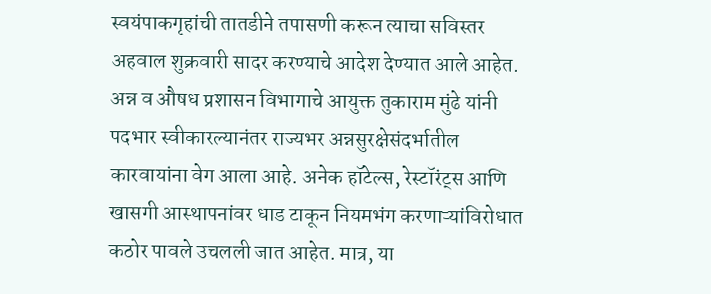स्वयंपाकगृहांची तातडीने तपासणी करून त्याचा सविस्तर अहवाल शुक्रवारी सादर करण्याचे आदेश देण्यात आले आहेत.
अन्न व औषध प्रशासन विभागाचे आयुक्त तुकाराम मुंढे यांनी पदभार स्वीकारल्यानंतर राज्यभर अन्नसुरक्षेसंदर्भातील कारवायांना वेग आला आहे. अनेक हॉटेल्स, रेस्टॉरंट्स आणि खासगी आस्थापनांवर धाड टाकून नियमभंग करणाऱ्यांविरोधात कठोर पावले उचलली जात आहेत. मात्र, या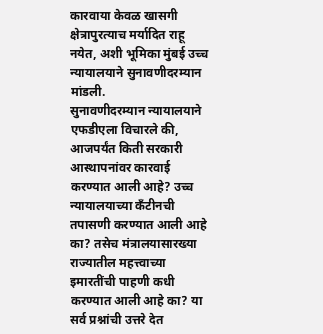कारवाया केवळ खासगी क्षेत्रापुरत्याच मर्यादित राहू नयेत, अशी भूमिका मुंबई उच्च न्यायालयाने सुनावणीदरम्यान मांडली.
सुनावणीदरम्यान न्यायालयाने एफडीएला विचारले की, आजपर्यंत किती सरकारी आस्थापनांवर कारवाई करण्यात आली आहे? उच्च न्यायालयाच्या कँटीनची तपासणी करण्यात आली आहे का? तसेच मंत्रालयासारख्या राज्यातील महत्त्वाच्या इमारतींची पाहणी कधी करण्यात आली आहे का? या सर्व प्रश्नांची उत्तरे देत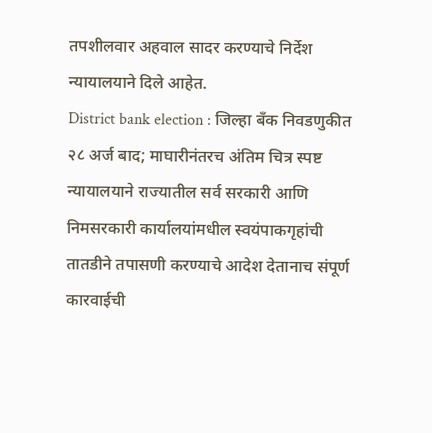तपशीलवार अहवाल सादर करण्याचे निर्देश न्यायालयाने दिले आहेत.
District bank election : जिल्हा बँक निवडणुकीत २८ अर्ज बाद; माघारीनंतरच अंतिम चित्र स्पष्ट
न्यायालयाने राज्यातील सर्व सरकारी आणि निमसरकारी कार्यालयांमधील स्वयंपाकगृहांची तातडीने तपासणी करण्याचे आदेश देतानाच संपूर्ण कारवाईची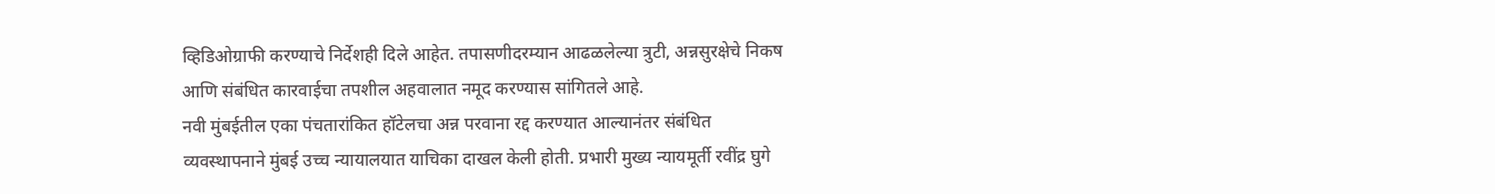व्हिडिओग्राफी करण्याचे निर्देशही दिले आहेत. तपासणीदरम्यान आढळलेल्या त्रुटी, अन्नसुरक्षेचे निकष आणि संबंधित कारवाईचा तपशील अहवालात नमूद करण्यास सांगितले आहे.
नवी मुंबईतील एका पंचतारांकित हॉटेलचा अन्न परवाना रद्द करण्यात आल्यानंतर संबंधित व्यवस्थापनाने मुंबई उच्च न्यायालयात याचिका दाखल केली होती. प्रभारी मुख्य न्यायमूर्ती रवींद्र घुगे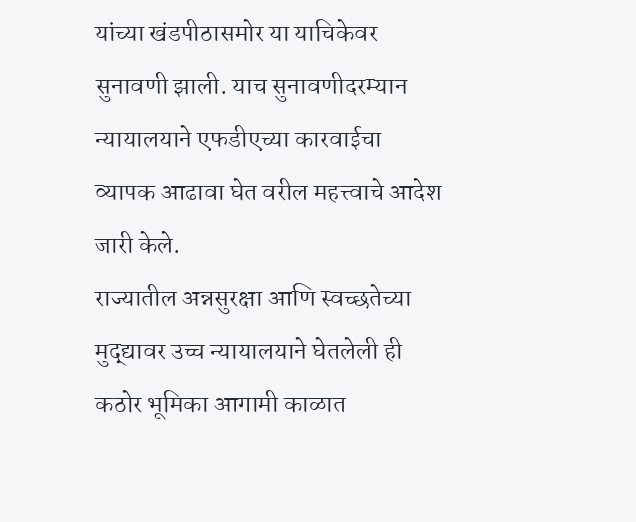यांच्या खंडपीठासमोर या याचिकेवर सुनावणी झाली. याच सुनावणीदरम्यान न्यायालयाने एफडीएच्या कारवाईचा व्यापक आढावा घेत वरील महत्त्वाचे आदेश जारी केले.
राज्यातील अन्नसुरक्षा आणि स्वच्छतेच्या मुद्द्यावर उच्च न्यायालयाने घेतलेली ही कठोर भूमिका आगामी काळात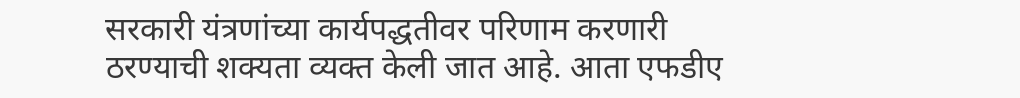सरकारी यंत्रणांच्या कार्यपद्धतीवर परिणाम करणारी ठरण्याची शक्यता व्यक्त केली जात आहे. आता एफडीए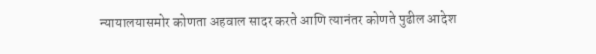न्यायालयासमोर कोणता अहवाल सादर करते आणि त्यानंतर कोणते पुढील आदेश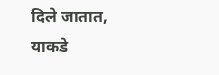दिले जातात, याकडे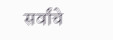सर्वांचे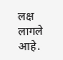लक्ष लागले आहे.